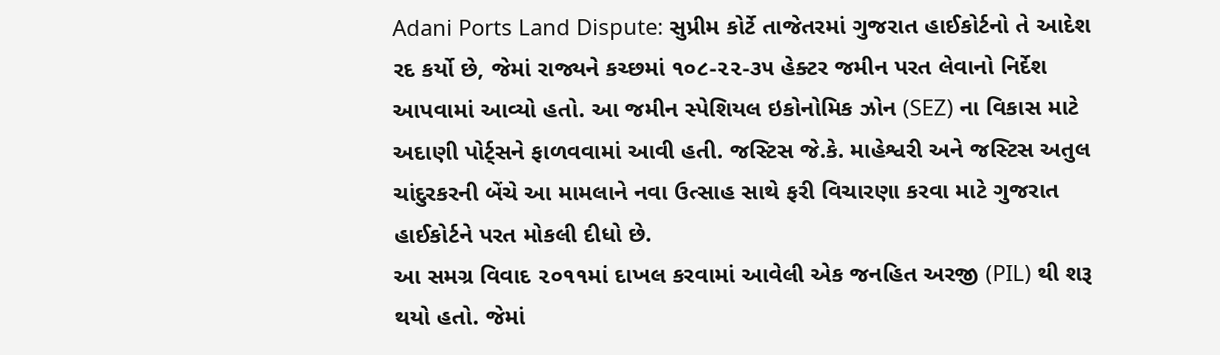Adani Ports Land Dispute: સુપ્રીમ કોર્ટે તાજેતરમાં ગુજરાત હાઈકોર્ટનો તે આદેશ રદ કર્યો છે, જેમાં રાજ્યને કચ્છમાં ૧૦૮-૨૨-૩૫ હેક્ટર જમીન પરત લેવાનો નિર્દેશ આપવામાં આવ્યો હતો. આ જમીન સ્પેશિયલ ઇકોનોમિક ઝોન (SEZ) ના વિકાસ માટે અદાણી પોર્ટ્સને ફાળવવામાં આવી હતી. જસ્ટિસ જે.કે. માહેશ્વરી અને જસ્ટિસ અતુલ ચાંદુરકરની બેંચે આ મામલાને નવા ઉત્સાહ સાથે ફરી વિચારણા કરવા માટે ગુજરાત હાઈકોર્ટને પરત મોકલી દીધો છે.
આ સમગ્ર વિવાદ ૨૦૧૧માં દાખલ કરવામાં આવેલી એક જનહિત અરજી (PIL) થી શરૂ થયો હતો. જેમાં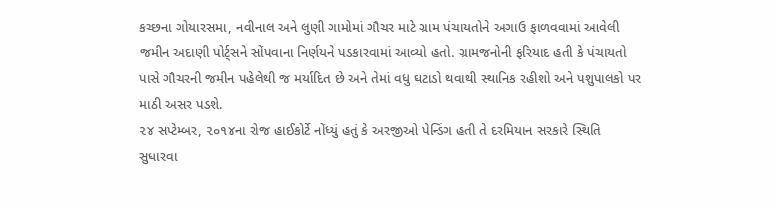કચ્છના ગોયારસમા, નવીનાલ અને લુણી ગામોમાં ગૌચર માટે ગ્રામ પંચાયતોને અગાઉ ફાળવવામાં આવેલી જમીન અદાણી પોર્ટ્સને સોંપવાના નિર્ણયને પડકારવામાં આવ્યો હતો. ગ્રામજનોની ફરિયાદ હતી કે પંચાયતો પાસે ગૌચરની જમીન પહેલેથી જ મર્યાદિત છે અને તેમાં વધુ ઘટાડો થવાથી સ્થાનિક રહીશો અને પશુપાલકો પર માઠી અસર પડશે.
૨૪ સપ્ટેમ્બર, ૨૦૧૪ના રોજ હાઈકોર્ટે નોંધ્યું હતું કે અરજીઓ પેન્ડિંગ હતી તે દરમિયાન સરકારે સ્થિતિ સુધારવા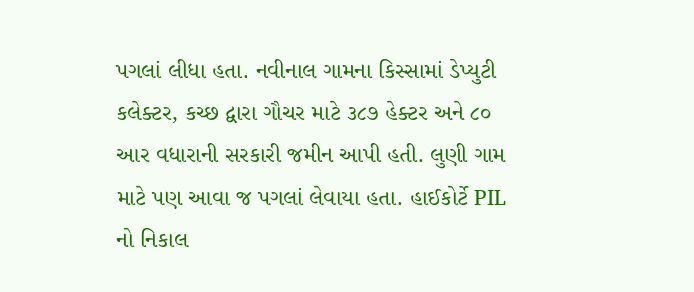પગલાં લીધા હતા. નવીનાલ ગામના કિસ્સામાં ડેપ્યુટી કલેક્ટર, કચ્છ દ્વારા ગૌચર માટે ૩૮૭ હેક્ટર અને ૮૦ આર વધારાની સરકારી જમીન આપી હતી. લુણી ગામ માટે પણ આવા જ પગલાં લેવાયા હતા. હાઈકોર્ટે PIL નો નિકાલ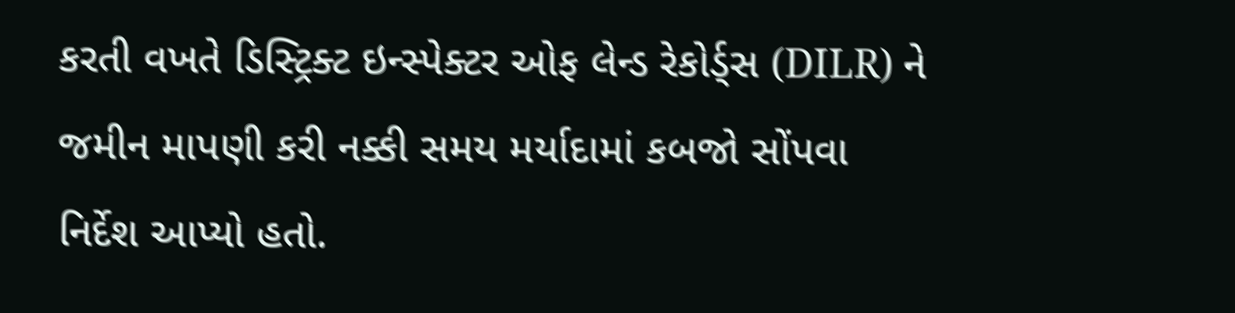કરતી વખતે ડિસ્ટ્રિક્ટ ઇન્સ્પેક્ટર ઓફ લેન્ડ રેકોર્ડ્સ (DILR) ને જમીન માપણી કરી નક્કી સમય મર્યાદામાં કબજો સોંપવા નિર્દેશ આપ્યો હતો.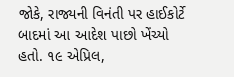જોકે, રાજ્યની વિનંતી પર હાઈકોર્ટે બાદમાં આ આદેશ પાછો ખેંચ્યો હતો. ૧૯ એપ્રિલ,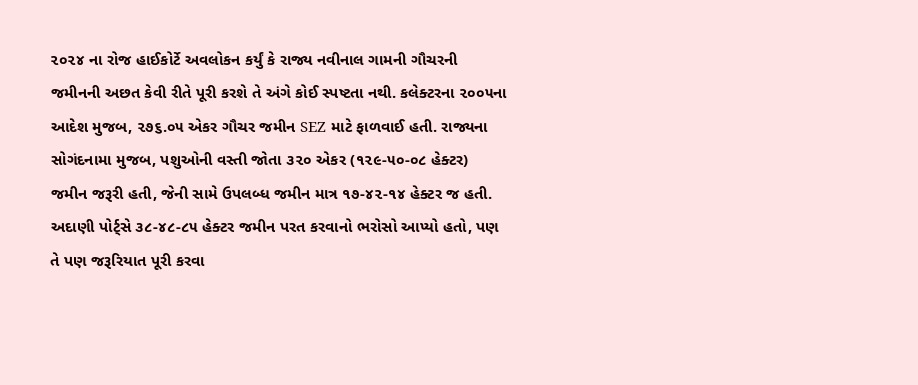૨૦૨૪ ના રોજ હાઈકોર્ટે અવલોકન કર્યું કે રાજ્ય નવીનાલ ગામની ગૌચરની જમીનની અછત કેવી રીતે પૂરી કરશે તે અંગે કોઈ સ્પષ્ટતા નથી. કલેક્ટરના ૨૦૦૫ના આદેશ મુજબ, ૨૭૬.૦૫ એકર ગૌચર જમીન SEZ માટે ફાળવાઈ હતી. રાજ્યના સોગંદનામા મુજબ, પશુઓની વસ્તી જોતા ૩૨૦ એકર (૧૨૯-૫૦-૦૮ હેક્ટર) જમીન જરૂરી હતી, જેની સામે ઉપલબ્ધ જમીન માત્ર ૧૭-૪૨-૧૪ હેક્ટર જ હતી. અદાણી પોર્ટ્સે ૩૮-૪૮-૮૫ હેક્ટર જમીન પરત કરવાનો ભરોસો આપ્યો હતો, પણ તે પણ જરૂરિયાત પૂરી કરવા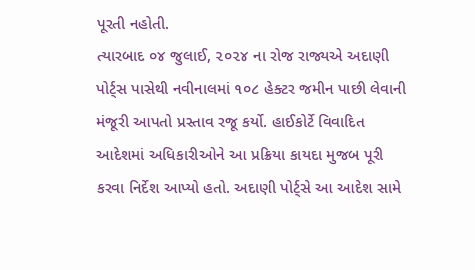પૂરતી નહોતી.
ત્યારબાદ ૦૪ જુલાઈ, ૨૦૨૪ ના રોજ રાજ્યએ અદાણી પોર્ટ્સ પાસેથી નવીનાલમાં ૧૦૮ હેક્ટર જમીન પાછી લેવાની મંજૂરી આપતો પ્રસ્તાવ રજૂ કર્યો. હાઈકોર્ટે વિવાદિત આદેશમાં અધિકારીઓને આ પ્રક્રિયા કાયદા મુજબ પૂરી કરવા નિર્દેશ આપ્યો હતો. અદાણી પોર્ટ્સે આ આદેશ સામે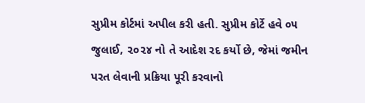સુપ્રીમ કોર્ટમાં અપીલ કરી હતી. સુપ્રીમ કોર્ટે હવે ૦૫ જુલાઈ, ૨૦૨૪ નો તે આદેશ રદ કર્યો છે, જેમાં જમીન પરત લેવાની પ્રક્રિયા પૂરી કરવાનો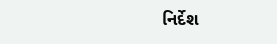નિર્દેશ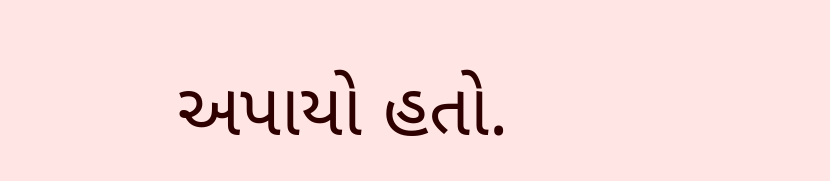અપાયો હતો.